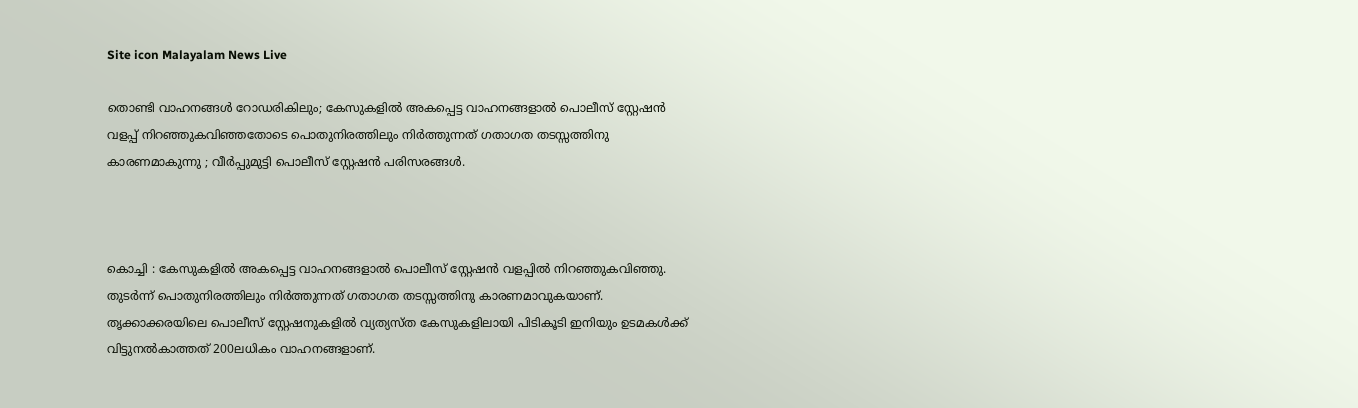Site icon Malayalam News Live

തൊണ്ടി വാഹനങ്ങള്‍ റോഡരികിലും; കേസുകളില്‍ അകപ്പെട്ട വാഹനങ്ങളാല്‍ പൊലീസ് സ്റ്റേഷൻ വളപ്പ് നിറഞ്ഞുകവിഞ്ഞതോടെ പൊതുനിരത്തിലും നിര്‍ത്തുന്നത് ഗതാഗത തടസ്സത്തിനു കാരണമാകുന്നു ; വീര്‍പ്പുമുട്ടി പൊലീസ് സ്റ്റേഷൻ പരിസരങ്ങള്‍.



കൊച്ചി : കേസുകളില്‍ അകപ്പെട്ട വാഹനങ്ങളാല്‍ പൊലീസ് സ്റ്റേഷൻ വളപ്പിൽ നിറഞ്ഞുകവിഞ്ഞു. തുടർന്ന് പൊതുനിരത്തിലും നിര്‍ത്തുന്നത് ഗതാഗത തടസ്സത്തിനു കാരണമാവുകയാണ്. തൃക്കാക്കരയിലെ പൊലീസ് സ്റ്റേഷനുകളില്‍ വ്യത്യസ്ത കേസുകളിലായി പിടികൂടി ഇനിയും ഉടമകള്‍ക്ക് വിട്ടുനല്‍കാത്തത് 200ലധികം വാഹനങ്ങളാണ്.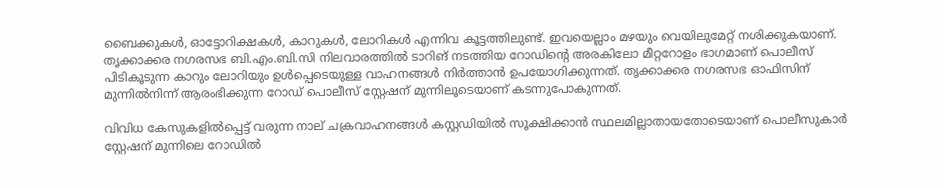ബൈക്കുകള്‍, ഓട്ടോറിക്ഷകള്‍, കാറുകള്‍, ലോറികള്‍ എന്നിവ കൂട്ടത്തിലുണ്ട്. ഇവയെല്ലാം മഴയും വെയിലുമേറ്റ് നശിക്കുകയാണ്. തൃക്കാക്കര നഗരസഭ ബി.എം.ബി.സി നിലവാരത്തില്‍ ടാറിങ് നടത്തിയ റോഡിന്റെ അരകിലോ മീറ്ററോളം ഭാഗമാണ് പൊലീസ് പിടികൂടുന്ന കാറും ലോറിയും ഉള്‍പ്പെടെയുള്ള വാഹനങ്ങള്‍ നിര്‍ത്താൻ ഉപയോഗിക്കുന്നത്. തൃക്കാക്കര നഗരസഭ ഓഫിസിന് മുന്നില്‍നിന്ന് ആരംഭിക്കുന്ന റോഡ് പൊലീസ് സ്റ്റേഷന് മുന്നിലൂടെയാണ് കടന്നുപോകുന്നത്.

വിവിധ കേസുകളില്‍പ്പെട്ട് വരുന്ന നാല് ചക്രവാഹനങ്ങള്‍ കസ്റ്റഡിയില്‍ സൂക്ഷിക്കാന്‍ സ്ഥലമില്ലാതായതോടെയാണ് പൊലീസുകാര്‍ സ്റ്റേഷന് മുന്നിലെ റോഡില്‍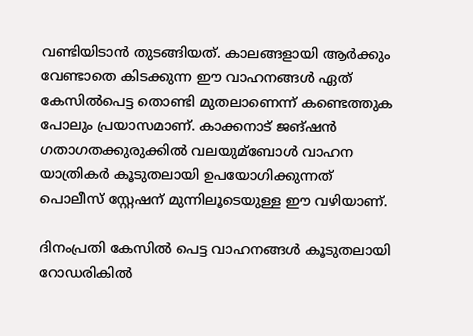വണ്ടിയിടാൻ തുടങ്ങിയത്. കാലങ്ങളായി ആര്‍ക്കും വേണ്ടാതെ കിടക്കുന്ന ഈ വാഹനങ്ങള്‍ ഏത് കേസില്‍പെട്ട തൊണ്ടി മുതലാണെന്ന് കണ്ടെത്തുക പോലും പ്രയാസമാണ്. കാക്കനാട് ജങ്ഷൻ ഗതാഗതക്കുരുക്കില്‍ വലയുമ്ബോള്‍ വാഹന യാത്രികര്‍ കൂടുതലായി ഉപയോഗിക്കുന്നത് പൊലീസ് സ്റ്റേഷന് മുന്നിലൂടെയുള്ള ഈ വഴിയാണ്.

ദിനംപ്രതി കേസില്‍ പെട്ട വാഹനങ്ങള്‍ കൂടുതലായി റോഡരികില്‍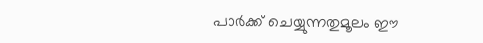പാര്‍ക്ക് ചെയ്യുന്നതുമൂലം ഈ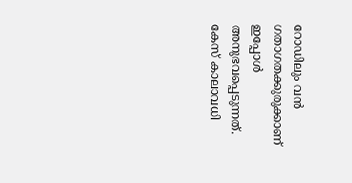റോഡിലും വൻ ഗതാഗതക്കുരുക്കാണ് ഇപ്പോള്‍ അനുഭവപ്പെടുന്നത്. കേസ് കാലാവധി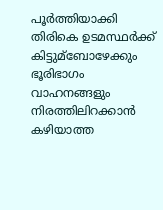പൂര്‍ത്തിയാക്കി തിരികെ ഉടമസ്ഥര്‍ക്ക് കിട്ടുമ്ബോഴേക്കും ഭൂരിഭാഗം വാഹനങ്ങളും നിരത്തിലിറക്കാൻ കഴിയാത്ത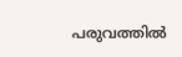പരുവത്തില്‍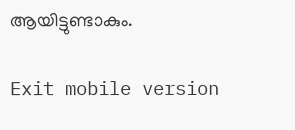ആയിട്ടുണ്ടാകും.

Exit mobile version